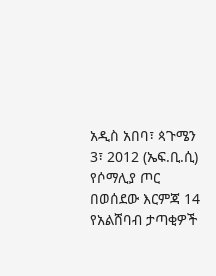አዲስ አበባ፣ ጳጉሜን 3፣ 2012 (ኤፍ.ቢ.ሲ) የሶማሊያ ጦር በወሰደው እርምጃ 14 የአልሸባብ ታጣቂዎች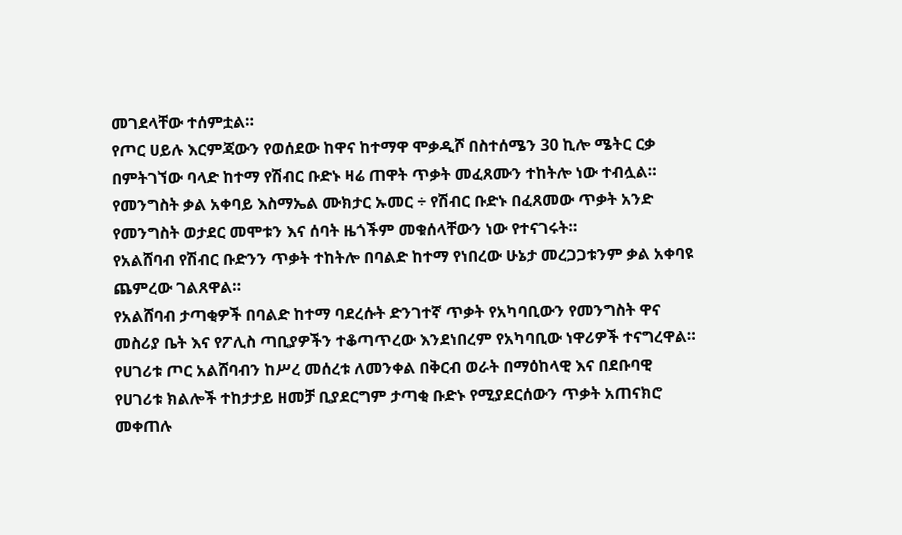መገደላቸው ተሰምቷል።
የጦር ሀይሉ እርምጃውን የወሰደው ከዋና ከተማዋ ሞቃዲሾ በስተሰሜን 30 ኪሎ ሜትር ርቃ በምትገኘው ባላድ ከተማ የሽብር ቡድኑ ዛሬ ጠዋት ጥቃት መፈጸሙን ተከትሎ ነው ተብሏል።
የመንግስት ቃል አቀባይ እስማኤል ሙክታር ኡመር ÷ የሽብር ቡድኑ በፈጸመው ጥቃት አንድ የመንግስት ወታደር መሞቱን እና ሰባት ዜጎችም መቁሰላቸውን ነው የተናገሩት።
የአልሸባብ የሽብር ቡድንን ጥቃት ተከትሎ በባልድ ከተማ የነበረው ሁኔታ መረጋጋቱንም ቃል አቀባዩ ጨምረው ገልጸዋል።
የአልሸባብ ታጣቂዎች በባልድ ከተማ ባደረሱት ድንገተኛ ጥቃት የአካባቢውን የመንግስት ዋና መስሪያ ቤት እና የፖሊስ ጣቢያዎችን ተቆጣጥረው እንደነበረም የአካባቢው ነዋሪዎች ተናግረዋል።
የሀገሪቱ ጦር አልሸባብን ከሥረ መሰረቱ ለመንቀል በቅርብ ወራት በማዕከላዊ እና በደቡባዊ የሀገሪቱ ክልሎች ተከታታይ ዘመቻ ቢያደርግም ታጣቂ ቡድኑ የሚያደርሰውን ጥቃት አጠናክሮ መቀጠሉ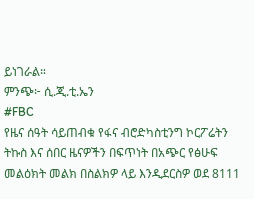ይነገራል።
ምንጭ፦ ሲ.ጂ.ቲ.ኤን
#FBC
የዜና ሰዓት ሳይጠብቁ የፋና ብሮድካስቲንግ ኮርፖሬትን ትኩስ እና ሰበር ዜናዎችን በፍጥነት በአጭር የፅሁፍ መልዕክት መልክ በስልክዎ ላይ እንዲደርስዎ ወደ 8111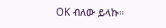OK ብለው ይላኩ።